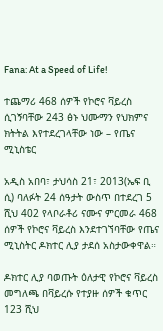Fana: At a Speed of Life!

ተጨማሪ 468 ሰዎች የኮሮና ቫይረስ ሲገኝባቸው 243 ፅኑ ህሙማን የህክምና ክትትል እየተደረገላቸው ነው – የጤና ሚኒስቴር

አዲስ አበባ፣ ታህሳስ 21፣ 2013(ኤፍ ቢ ሲ) ባለፉት 24 ሰዓታት ውስጥ በተደረገ 5 ሺህ 402 የላቦራቶሪ ናሙና ምርመራ 468 ሰዎች የኮሮና ቫይረስ እንደተገኘባቸው የጤና ሚኒስትር ዶክተር ሊያ ታደሰ አስታውቀዋል።

ዶክተር ሊያ ባወጡት ዕለታዊ የኮሮና ቫይረስ መግለጫ በቫይረሱ የተያዙ ሰዎች ቁጥር 123 ሺህ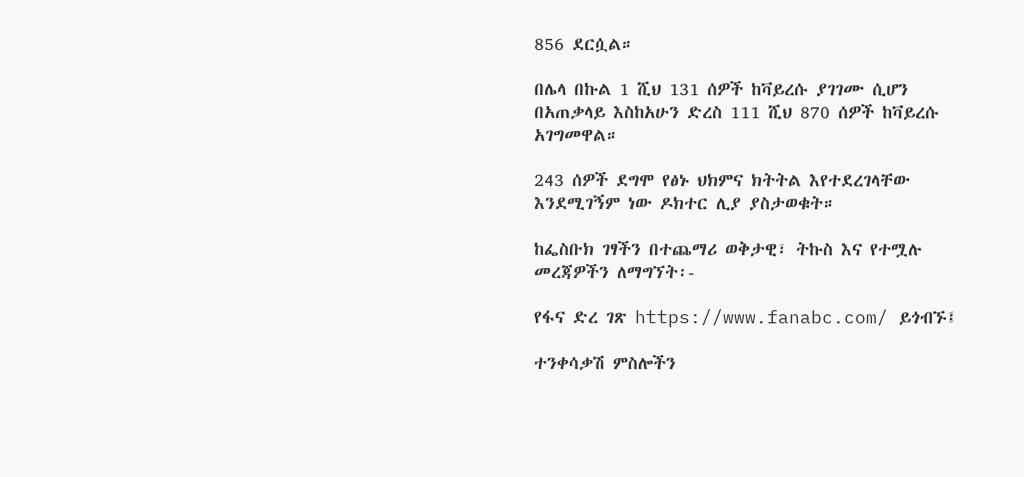856 ደርሷል።

በሌላ በኩል 1 ሺህ 131 ሰዎች ከቫይረሱ ያገገሙ ሲሆን በአጠቃላይ እስከአሁን ድረስ 111 ሺህ 870 ሰዎች ከቫይረሱ አገግመዋል።

243 ሰዎች ደግሞ የፅኑ ህክምና ክትትል እየተደረገላቸው እንደሚገኝም ነው ዶክተር ሊያ ያስታወቁት።

ከፌስቡክ ገፃችን በተጨማሪ ወቅታዊ፣ ትኩስ እና የተሟሉ መረጃዎችን ለማግኘት፡-

የፋና ድረ ገጽ https://www.fanabc.com/ ይጎብኙ፤

ተንቀሳቃሽ ምስሎችን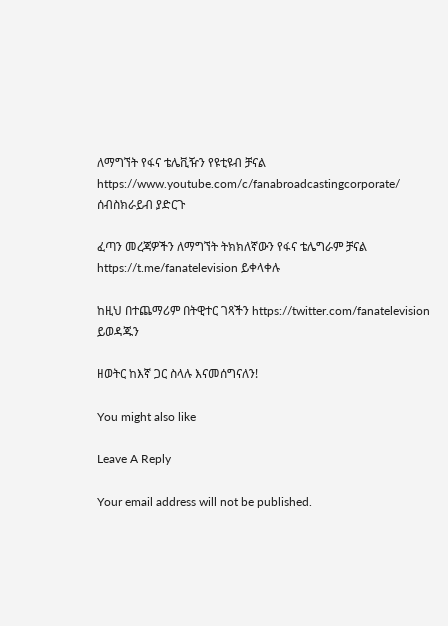ለማግኘት የፋና ቴሌቪዥን የዩቲዩብ ቻናል https://www.youtube.com/c/fanabroadcastingcorporate/ ሰብስክራይብ ያድርጉ

ፈጣን መረጃዎችን ለማግኘት ትክክለኛውን የፋና ቴሌግራም ቻናል https://t.me/fanatelevision ይቀላቀሉ

ከዚህ በተጨማሪም በትዊተር ገጻችን https://twitter.com/fanatelevision ይወዳጁን

ዘወትር ከእኛ ጋር ስላሉ እናመሰግናለን!

You might also like

Leave A Reply

Your email address will not be published.